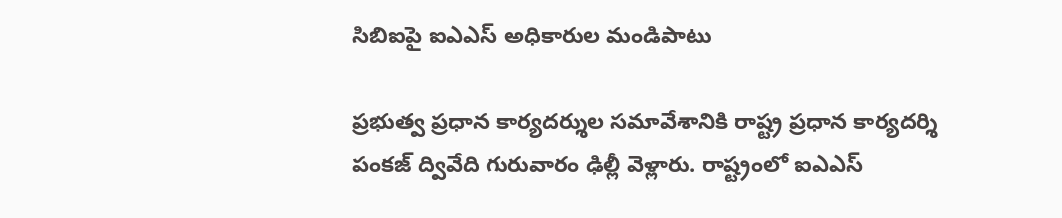సిబిఐపై ఐఎఎస్ అధికారుల మండిపాటు

ప్రభుత్వ ప్రధాన కార్యదర్శుల సమావేశానికి రాష్ట్ర ప్రధాన కార్యదర్శి పంకజ్ ద్వివేది గురువారం ఢిల్లీ వెళ్లారు. రాష్ట్రంలో ఐఎఎస్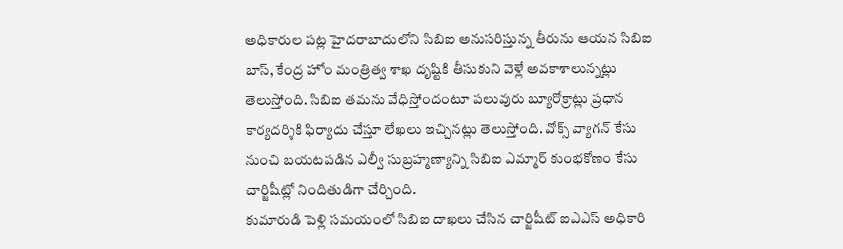అధికారుల పట్ల హైదరాబాదులోని సిబిఐ అనుసరిస్తున్న తీరును ఆయన సిబిఐ బాస్, కేంద్ర హోం మంత్రిత్వ శాఖ దృష్టికి తీసుకుని వెళ్లే అవకాశాలున్నట్లు తెలుస్తోంది. సిబిఐ తమను వేధిస్తోందంటూ పలువురు బ్యూరోక్రాట్లు ప్రధాన కార్యదర్శికి ఫిర్యాదు చేస్తూ లేఖలు ఇచ్చినట్లు తెలుస్తోంది. వోక్స్ వ్యాగన్ కేసు నుంచి బయటపడిన ఎల్వీ సుబ్రహ్మణ్యాన్ని సిబిఐ ఎమ్మార్ కుంభకోణం కేసు చార్జిషీట్లో నిందితుడిగా చేర్చింది.
కుమారుడి పెళ్లి సమయంలో సిబిఐ దాఖలు చేసిన చార్జిషీట్ ఐఎఎస్ అధికారి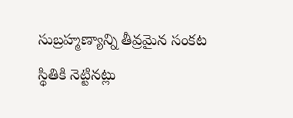సుబ్రహ్మణ్యాన్ని తీవ్రమైన సంకట స్థితికి నెట్టినట్లు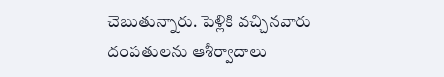చెబుతున్నారు. పెళ్లికి వచ్చినవారు దంపతులను ఆశీర్వాదాలు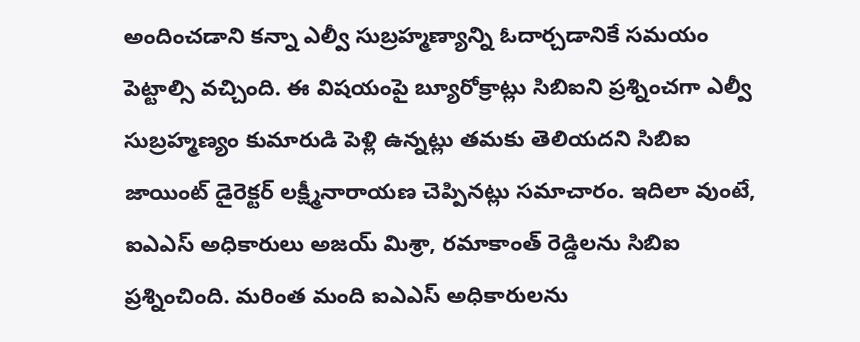అందించడాని కన్నా ఎల్వీ సుబ్రహ్మణ్యాన్ని ఓదార్చడానికే సమయం పెట్టాల్సి వచ్చింది. ఈ విషయంపై బ్యూరోక్రాట్లు సిబిఐని ప్రశ్నించగా ఎల్వీ సుబ్రహ్మణ్యం కుమారుడి పెళ్లి ఉన్నట్లు తమకు తెలియదని సిబిఐ జాయింట్ డైరెక్టర్ లక్ష్మీనారాయణ చెప్పినట్లు సమాచారం. ఇదిలా వుంటే, ఐఎఎస్ అధికారులు అజయ్ మిశ్రా, రమాకాంత్ రెడ్డిలను సిబిఐ ప్రశ్నించింది. మరింత మంది ఐఎఎస్ అధికారులను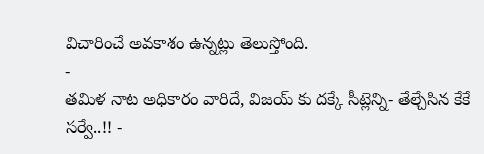విచారించే అవకాశం ఉన్నట్లు తెలుస్తోంది.
-
తమిళ నాట అధికారం వారిదే, విజయ్ కు దక్కే సీట్లెన్ని- తేల్చేసిన కేకే సర్వే..!! -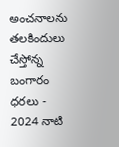అంచనాలను తలకిందులు చేస్తోన్న బంగారం ధరలు -
2024 నాటి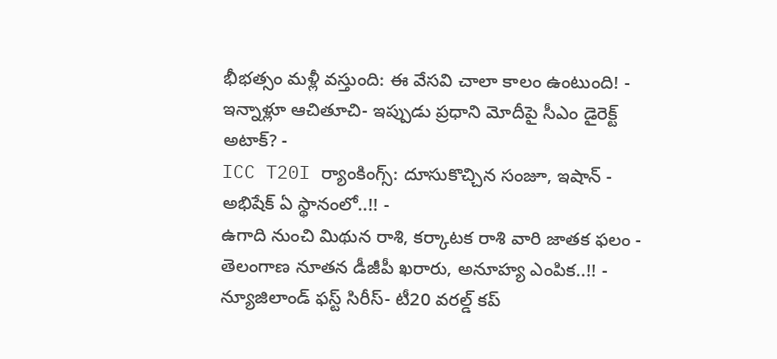భీభత్సం మళ్లీ వస్తుంది: ఈ వేసవి చాలా కాలం ఉంటుంది! -
ఇన్నాళ్లూ ఆచితూచి- ఇప్పుడు ప్రధాని మోదీపై సీఎం డైరెక్ట్ అటాక్? -
ICC T20I ర్యాంకింగ్స్: దూసుకొచ్చిన సంజూ, ఇషాన్ - అభిషేక్ ఏ స్థానంలో..!! -
ఉగాది నుంచి మిథున రాశి, కర్కాటక రాశి వారి జాతక ఫలం -
తెలంగాణ నూతన డీజీపీ ఖరారు, అనూహ్య ఎంపిక..!! -
న్యూజిలాండ్ ఫస్ట్ సిరీస్- టీ20 వరల్డ్ కప్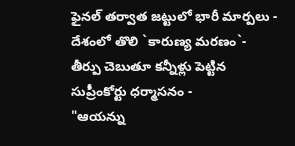ఫైనల్ తర్వాత జట్టులో భారీ మార్పలు -
దేశంలో తొలి `కారుణ్య మరణం`- తీర్పు చెబుతూ కన్నీళ్లు పెట్టిన సుప్రీంకోర్టు ధర్మాసనం -
"ఆయన్ను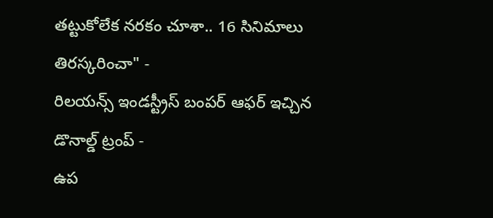తట్టుకోలేక నరకం చూశా.. 16 సినిమాలు తిరస్కరించా" -
రిలయన్స్ ఇండస్ట్రీస్ బంపర్ ఆఫర్ ఇచ్చిన డొనాల్డ్ ట్రంప్ -
ఉప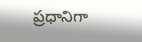ప్రధానిగా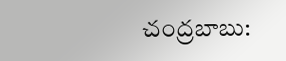చంద్రబాబు: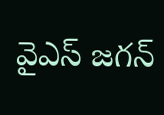వైఎస్ జగన్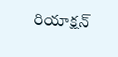రియాక్షన్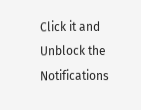Click it and Unblock the Notifications